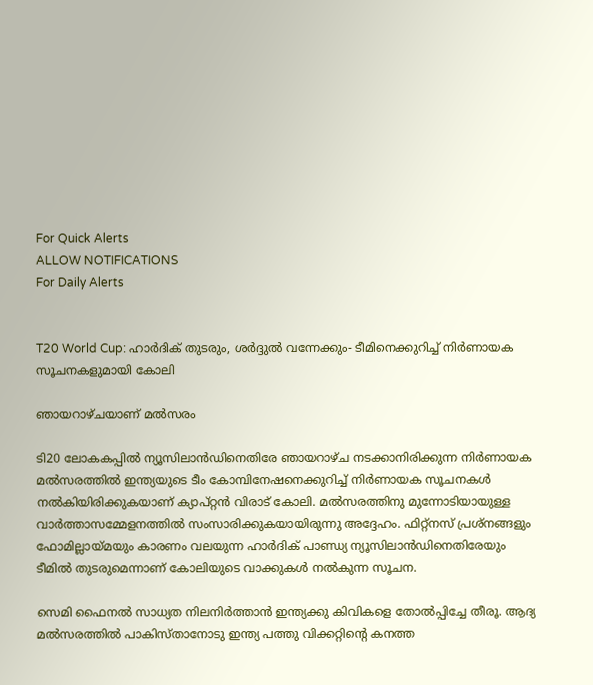For Quick Alerts
ALLOW NOTIFICATIONS
For Daily Alerts


T20 World Cup: ഹാര്‍ദിക് തുടരും, ശര്‍ദ്ദുല്‍ വന്നേക്കും- ടീമിനെക്കുറിച്ച് നിര്‍ണായക സൂചനകളുമായി കോലി

ഞായറാഴ്ചയാണ് മല്‍സരം

ടി20 ലോകകപ്പില്‍ ന്യൂസിലാന്‍ഡിനെതിരേ ഞായറാഴ്ച നടക്കാനിരിക്കുന്ന നിര്‍ണായക മല്‍സരത്തില്‍ ഇന്ത്യയുടെ ടീം കോമ്പിനേഷനെക്കുറിച്ച് നിര്‍ണായക സൂചനകള്‍ നല്‍കിയിരിക്കുകയാണ് ക്യാപ്റ്റന്‍ വിരാട് കോലി. മല്‍സരത്തിനു മുന്നോടിയായുള്ള വാര്‍ത്താസമ്മേളനത്തില്‍ സംസാരിക്കുകയായിരുന്നു അദ്ദേഹം. ഫിറ്റ്‌നസ് പ്രശ്‌നങ്ങളും ഫോമില്ലായ്മയും കാരണം വലയുന്ന ഹാര്‍ദിക് പാണ്ഡ്യ ന്യൂസിലാന്‍ഡിനെതിരേയും ടീമില്‍ തുടരുമെന്നാണ് കോലിയുടെ വാക്കുകള്‍ നല്‍കുന്ന സൂചന.

സെമി ഫൈനല്‍ സാധ്യത നിലനിര്‍ത്താന്‍ ഇന്ത്യക്കു കിവികളെ തോല്‍പ്പിച്ചേ തീരൂ. ആദ്യ മല്‍സരത്തില്‍ പാകിസ്താനോടു ഇന്ത്യ പത്തു വിക്കറ്റിന്റെ കനത്ത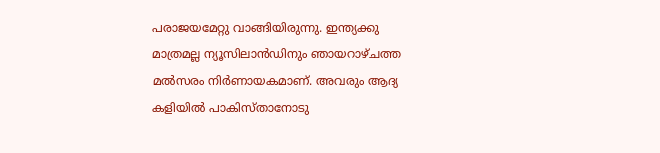പരാജയമേറ്റു വാങ്ങിയിരുന്നു. ഇന്ത്യക്കു മാത്രമല്ല ന്യൂസിലാന്‍ഡിനും ഞായറാഴ്ചത്ത മല്‍സരം നിര്‍ണായകമാണ്. അവരും ആദ്യ കളിയില്‍ പാകിസ്താനോടു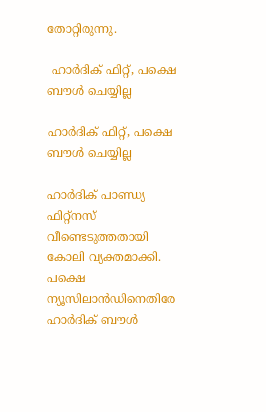തോറ്റിരുന്നു.

 ഹാര്‍ദിക് ഫിറ്റ്, പക്ഷെ ബൗള്‍ ചെയ്യില്ല

ഹാര്‍ദിക് ഫിറ്റ്, പക്ഷെ ബൗള്‍ ചെയ്യില്ല

ഹാര്‍ദിക് പാണ്ഡ്യ ഫിറ്റ്‌നസ് വീണ്ടെടുത്തതായി കോലി വ്യക്തമാക്കി. പക്ഷെ ന്യൂസിലാന്‍ഡിനെതിരേ ഹാര്‍ദിക് ബൗള്‍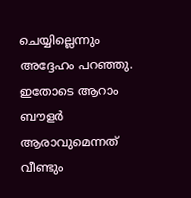ചെയ്യില്ലെന്നും അദ്ദേഹം പറഞ്ഞു. ഇതോടെ ആറാം ബൗളര്‍ ആരാവുമെന്നത് വീണ്ടും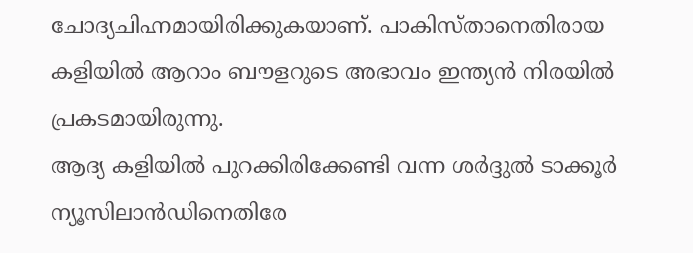ചോദ്യചിഹ്നമായിരിക്കുകയാണ്. പാകിസ്താനെതിരായ കളിയില്‍ ആറാം ബൗളറുടെ അഭാവം ഇന്ത്യന്‍ നിരയില്‍ പ്രകടമായിരുന്നു.
ആദ്യ കളിയില്‍ പുറക്കിരിക്കേണ്ടി വന്ന ശര്‍ദ്ദുല്‍ ടാക്കൂര്‍ ന്യൂസിലാന്‍ഡിനെതിരേ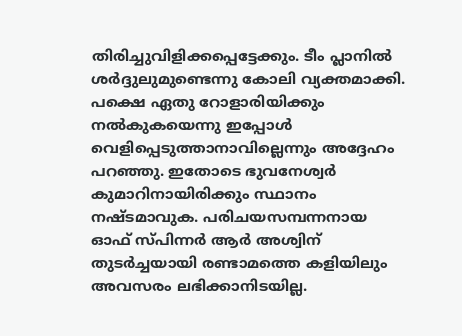തിരിച്ചുവിളിക്കപ്പെട്ടേക്കും. ടീം പ്ലാനില്‍ ശര്‍ദ്ദുലുമുണ്ടെന്നു കോലി വ്യക്തമാക്കി. പക്ഷെ ഏതു റോളാരിയിക്കും നല്‍കുകയെന്നു ഇപ്പോള്‍ വെളിപ്പെടുത്താനാവില്ലെന്നും അദ്ദേഹം പറഞ്ഞു. ഇതോടെ ഭുവനേശ്വര്‍ കുമാറിനായിരിക്കും സ്ഥാനം നഷ്ടമാവുക. പരിചയസമ്പന്നനായ ഓഫ് സ്പിന്നര്‍ ആര്‍ അശ്വിന് തുടര്‍ച്ചയായി രണ്ടാമത്തെ കളിയിലും അവസരം ലഭിക്കാനിടയില്ല.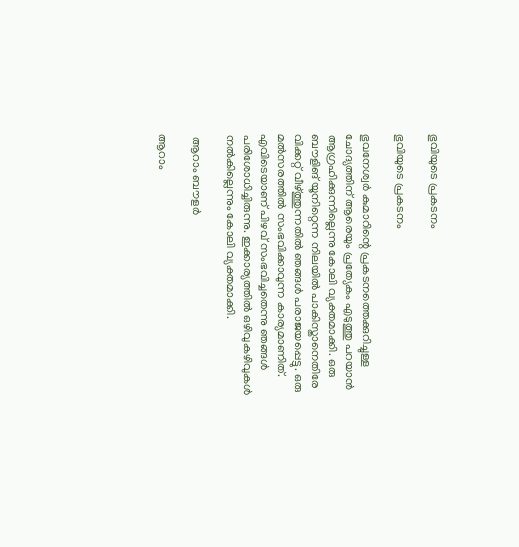ഭുവിയുടെ പ്രകടനം

ഭുവിയുടെ പ്രകടനം

ഭുവനേശ്വര്‍ കുമാറിന്റെ പ്രകടനത്തെക്കുറിച്ചുള്ള ചോദ്യത്തിന് ആരെയും പ്രത്യേകം എടുത്തു പറയാന്‍ ആഗ്രഹിക്കുന്നില്ലെന്നു കോലി വ്യക്തമാക്കി. ഒരു ബൗളിങ് യൂനിറ്റെന്ന നിലയില്‍ പാകിസ്താനെതിരേ വിക്കറ്റ് വീഴ്ത്തുന്നതില്‍ ഞങ്ങള്‍ പരാജയപ്പെട്ടു. ഒരു മല്‍സരത്തില്‍ സംഭവിക്കാവുന്ന കാര്യമാണിത്. എവിടെയാണ് പിഴവ് സംഭവിച്ചതെന്നു ഞങ്ങള്‍ പരിശോധിച്ചിരുന്നു. ഇക്കാര്യത്തില്‍ ഒഴിവുകഴിവുകള്‍ നല്‍കില്ലെന്നും കോലി വ്യക്തമാക്കി.

 ആറാം ബൗളര്‍

ആറാം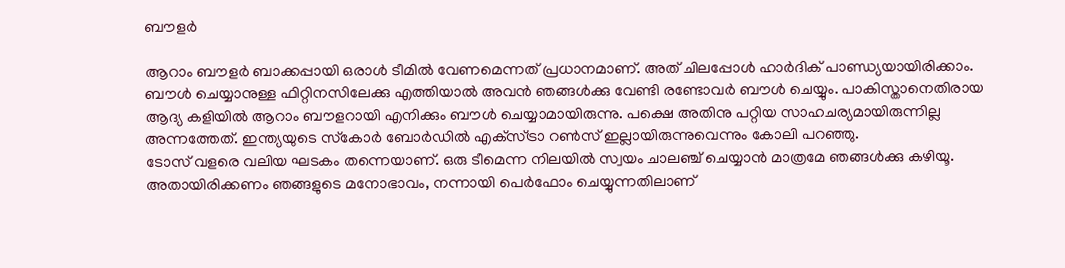ബൗളര്‍

ആറാം ബൗളര്‍ ബാക്കപ്പായി ഒരാള്‍ ടീമില്‍ വേണമെന്നത് പ്രധാനമാണ്. അത് ചിലപ്പോള്‍ ഹാര്‍ദിക് പാണ്ഡ്യയായിരിക്കാം. ബൗള്‍ ചെയ്യാനുള്ള ഫിറ്റിനസിലേക്കു എത്തിയാല്‍ അവന്‍ ഞങ്ങള്‍ക്കു വേണ്ടി രണ്ടോവര്‍ ബൗള്‍ ചെയ്യും. പാകിസ്താനെതിരായ ആദ്യ കളിയില്‍ ആറാം ബൗളറായി എനിക്കും ബൗള്‍ ചെയ്യാമായിരുന്നു. പക്ഷെ അതിനു പറ്റിയ സാഹചര്യമായിരുന്നില്ല അന്നത്തേത്. ഇന്ത്യയുടെ സ്‌കോര്‍ ബോര്‍ഡില്‍ എക്‌സ്ട്രാ റണ്‍സ് ഇല്ലായിരുന്നുവെന്നും കോലി പറഞ്ഞു.
ടോസ് വളരെ വലിയ ഘടകം തന്നെയാണ്. ഒരു ടീമെന്ന നിലയില്‍ സ്വയം ചാലഞ്ച് ചെയ്യാന്‍ മാത്രമേ ഞങ്ങള്‍ക്കു കഴിയൂ. അതായിരിക്കണം ഞങ്ങളുടെ മനോഭാവം, നന്നായി പെര്‍ഫോം ചെയ്യുന്നതിലാണ്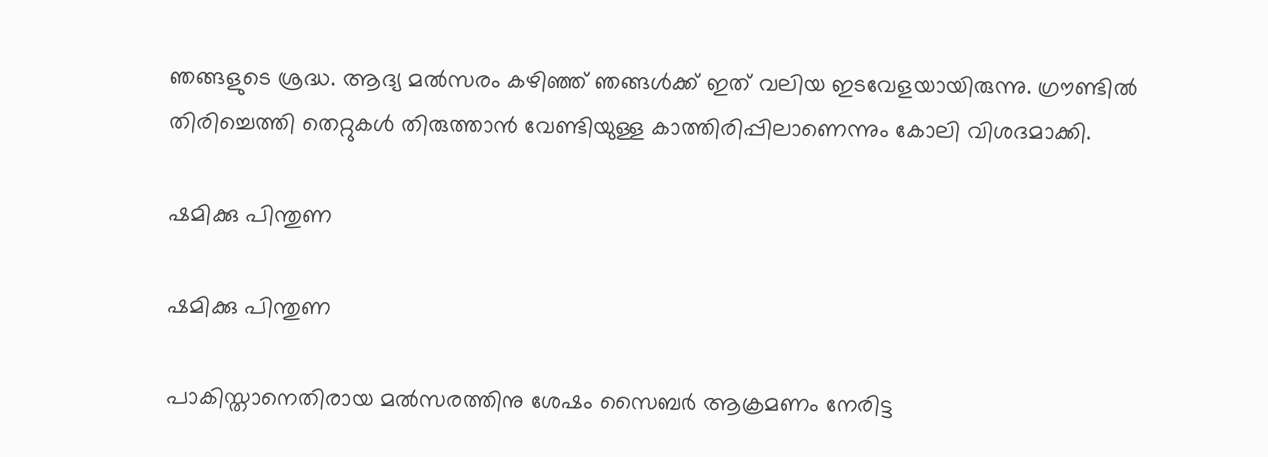ഞങ്ങളുടെ ശ്രദ്ധ. ആദ്യ മല്‍സരം കഴിഞ്ഞ് ഞങ്ങള്‍ക്ക് ഇത് വലിയ ഇടവേളയായിരുന്നു. ഗ്രൗണ്ടില്‍ തിരിച്ചെത്തി തെറ്റുകള്‍ തിരുത്താന്‍ വേണ്ടിയുള്ള കാത്തിരിപ്പിലാണെന്നും കോലി വിശദമാക്കി.

ഷമിക്കു പിന്തുണ

ഷമിക്കു പിന്തുണ

പാകിസ്താനെതിരായ മല്‍സരത്തിനു ശേഷം സൈബര്‍ ആക്രമണം നേരിട്ട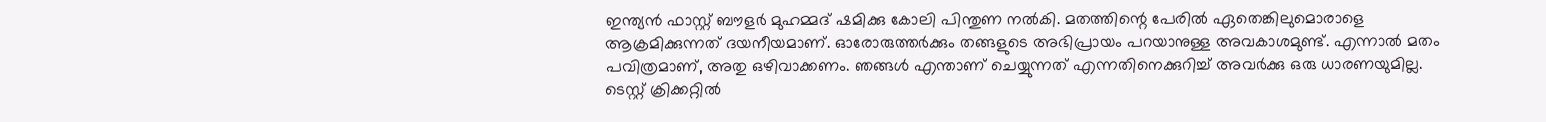ഇന്ത്യന്‍ ഫാസ്റ്റ് ബൗളര്‍ മുഹമ്മദ് ഷമിക്കു കോലി പിന്തുണ നല്‍കി. മതത്തിന്റെ പേരില്‍ ഏതെങ്കിലുമൊരാളെ ആക്രമിക്കുന്നത് ദയനീയമാണ്. ഓരോരുത്തര്‍ക്കും തങ്ങളുടെ അഭിപ്രായം പറയാനുള്ള അവകാശമുണ്ട്. എന്നാല്‍ മതം പവിത്രമാണ്, അതു ഒഴിവാക്കണം. ഞങ്ങള്‍ എന്താണ് ചെയ്യുന്നത് എന്നതിനെക്കുറിച്ച് അവര്‍ക്കു ഒരു ധാരണയുമില്ല. ടെസ്റ്റ് ക്രിക്കറ്റില്‍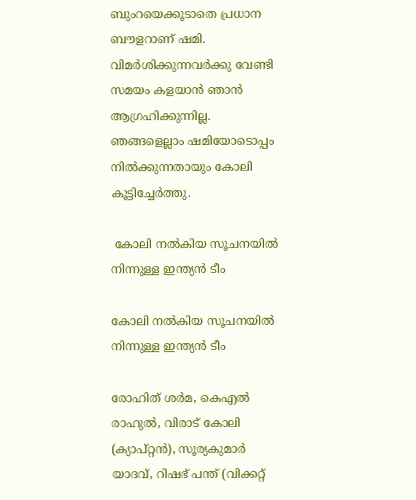ബുംറയെക്കൂടാതെ പ്രധാന ബൗളറാണ് ഷമി. വിമര്‍ശിക്കുന്നവര്‍ക്കു വേണ്ടി സമയം കളയാന്‍ ഞാന്‍ ആഗ്രഹിക്കുന്നില്ല. ഞങ്ങളെല്ലാം ഷമിയോടൊപ്പം നില്‍ക്കുന്നതായും കോലി കൂട്ടിച്ചേര്‍ത്തു.

 കോലി നല്‍കിയ സൂചനയില്‍ നിന്നുള്ള ഇന്ത്യന്‍ ടീം

കോലി നല്‍കിയ സൂചനയില്‍ നിന്നുള്ള ഇന്ത്യന്‍ ടീം

രോഹിത് ശര്‍മ, കെഎല്‍ രാഹുല്‍, വിരാട് കോലി (ക്യാപ്റ്റന്‍), സൂര്യകുമാര്‍ യാദവ്, റിഷഭ് പന്ത് (വിക്കറ്റ്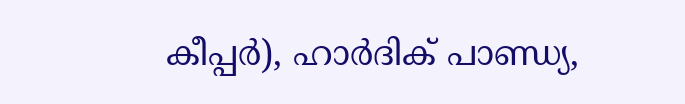കീപ്പര്‍), ഹാര്‍ദിക് പാണ്ഡ്യ,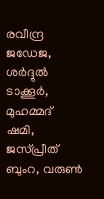രവീന്ദ്ര ജഡേജ, ശര്‍ദ്ദുല്‍ ടാക്കൂര്‍, മുഹമ്മദ് ഷമി, ജസ്പ്രീത് ബുംറ, വരുണ്‍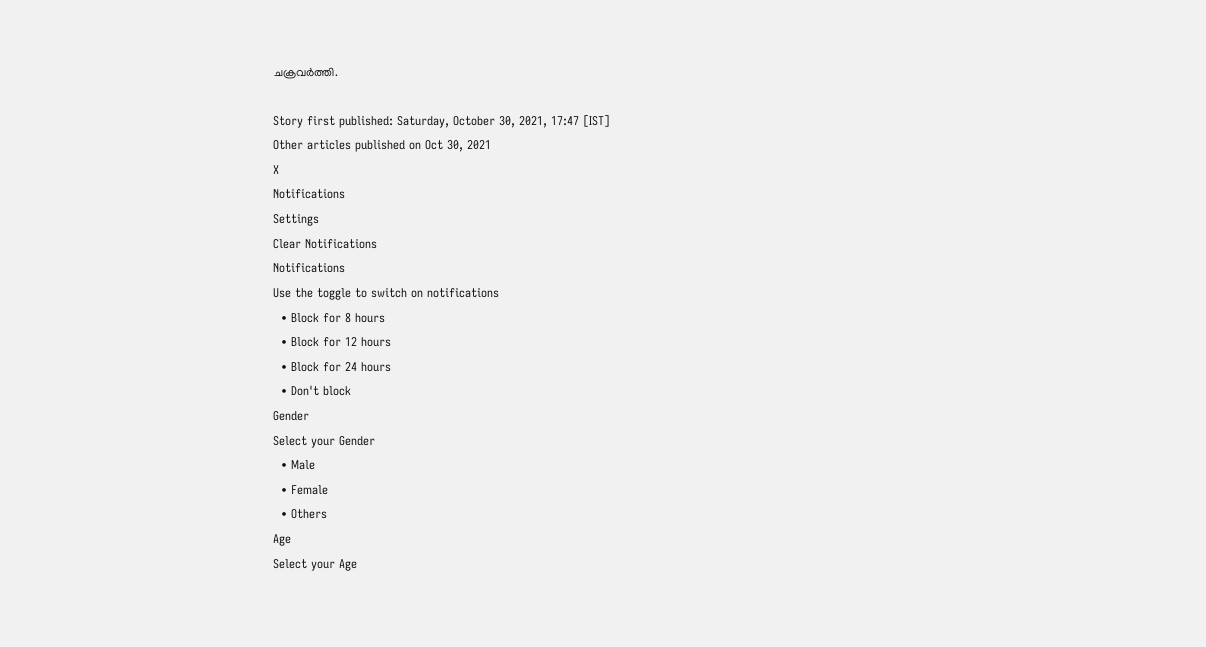ചക്രവര്‍ത്തി.

Story first published: Saturday, October 30, 2021, 17:47 [IST]
Other articles published on Oct 30, 2021
X
Notifications
Settings
Clear Notifications
Notifications
Use the toggle to switch on notifications
  • Block for 8 hours
  • Block for 12 hours
  • Block for 24 hours
  • Don't block
Gender
Select your Gender
  • Male
  • Female
  • Others
Age
Select your Age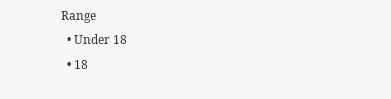Range
  • Under 18
  • 18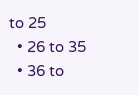to 25
  • 26 to 35
  • 36 to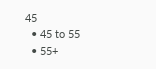45
  • 45 to 55
  • 55+